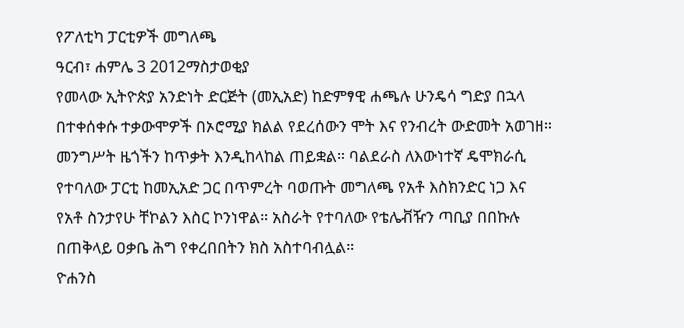የፖለቲካ ፓርቲዎች መግለጫ
ዓርብ፣ ሐምሌ 3 2012ማስታወቂያ
የመላው ኢትዮጵያ አንድነት ድርጅት (መኢአድ) ከድምፃዊ ሐጫሉ ሁንዴሳ ግድያ በኋላ በተቀሰቀሱ ተቃውሞዎች በኦሮሚያ ክልል የደረሰውን ሞት እና የንብረት ውድመት አወገዘ። መንግሥት ዜጎችን ከጥቃት እንዲከላከል ጠይቋል። ባልደራስ ለእውነተኛ ዴሞክራሲ የተባለው ፓርቲ ከመኢአድ ጋር በጥምረት ባወጡት መግለጫ የአቶ እስክንድር ነጋ እና የአቶ ስንታየሁ ቸኮልን እስር ኮንነዋል። አስራት የተባለው የቴሌቭዥን ጣቢያ በበኩሉ በጠቅላይ ዐቃቤ ሕግ የቀረበበትን ክስ አስተባብሏል።
ዮሐንስ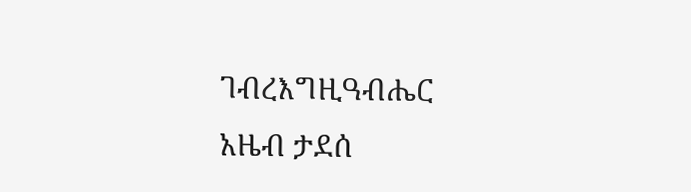ገብረእግዚዓብሔር
አዜብ ታደሰ